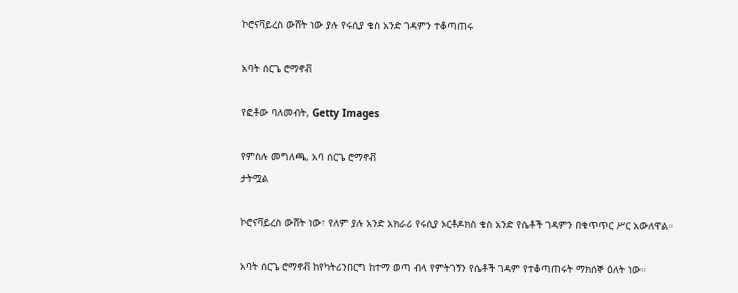ኮሮናቫይረስ ውሸት ነው ያሉ የሩሲያ ቄስ አንድ ገዳምን ተቆጣጠሩ

አባት ሰርጌ ሮማኖቭ

የፎቶው ባለመብት, Getty Images

የምስሉ መግለጫ, አባ ሰርጌ ሮማኖቭ
ታትሟል

ኮሮናቫይረስ ውሸት ነው፣ የለም ያሉ አንድ አክራሪ የሩሲያ ኦርቶዶክስ ቄስ አንድ የሴቶች ገዳምን በቁጥጥር ሥር አውለዋል።

አባት ሰርጌ ሮማኖቭ ከየካትሪንበርግ ከተማ ወጣ ብላ የምትገኝን የሴቶች ገዳም የተቆጣጠሩት ማክሰኞ ዕለት ነው።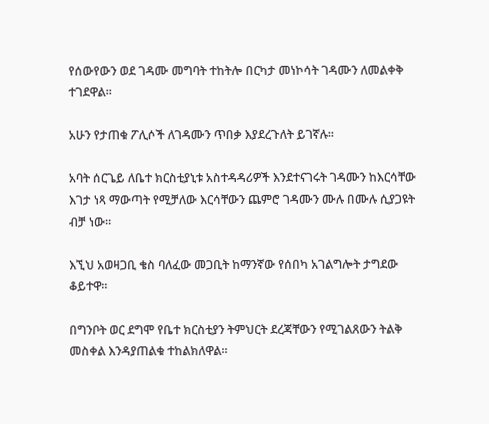የሰውየውን ወደ ገዳሙ መግባት ተከትሎ በርካታ መነኮሳት ገዳሙን ለመልቀቅ ተገደዋል።

አሁን የታጠቁ ፖሊሶች ለገዳሙን ጥበቃ እያደረጉለት ይገኛሉ።

አባት ሰርጌይ ለቤተ ክርስቲያኒቱ አስተዳዳሪዎች እንደተናገሩት ገዳሙን ከእርሳቸው እገታ ነጻ ማውጣት የሚቻለው እርሳቸውን ጨምሮ ገዳሙን ሙሉ በሙሉ ሲያጋዩት ብቻ ነው።

እኚህ አወዛጋቢ ቄስ ባለፈው መጋቢት ከማንኛው የሰበካ አገልግሎት ታግደው ቆይተዋ።

በግንቦት ወር ደግሞ የቤተ ክርስቲያን ትምህርት ደረጃቸውን የሚገልጸውን ትልቅ መስቀል እንዳያጠልቁ ተከልክለዋል።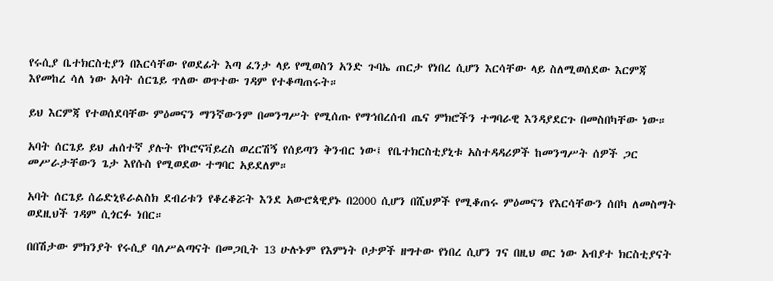የሩሲያ ቤተክርስቲያን በእርሳቸው የወደፊት እጣ ፈንታ ላይ የሚወስን አንድ ጉባኤ ጠርታ የነበረ ሲሆን እርሳቸው ላይ ስለሚወሰደው እርምጃ እየመከረ ሳለ ነው አባት ሰርጌይ ጥለው ወጥተው ገዳም የተቆጣጠሩት።

ይህ እርምጃ የተወሰደባቸው ምዕመናን ማንኛውንም በመንግሥት የሚሰጡ የማኅበረሰብ ጤና ምክሮችን ተግባራዊ እንዳያደርጉ በመስበካቸው ነው።

አባት ሰርጌይ ይህ ሐሰተኛ ያሉት የኮሮናቫይረስ ወረርሽኝ የሰይጣን ቅንብር ነው፤ የቤተክርስቲያኒቱ አስተዳዳሪዎች ከመንግሥት ሰዎች ጋር መሥራታቸውን ጌታ እየሱስ የሚወደው ተግባር አይደለም።

አባት ሰርጌይ ሰሬድኒዩራልስክ ደብሪቱን የቆረቆሯት እንደ አውሮጳዊያኑ በ2000 ሲሆን በሺህዎች የሚቆጠሩ ምዕመናን የእርሳቸውን ሰበካ ለመስማት ወደዚህች ገዳም ሲጎርፉ ነበር።

በበሽታው ምክንያት የሩሲያ ባለሥልጣናት በመጋቢት 13 ሁሉኑም የእምነት ቦታዎች ዘግተው የነበረ ሲሆን ገና በዚህ ወር ነው አብያተ ክርስቲያናት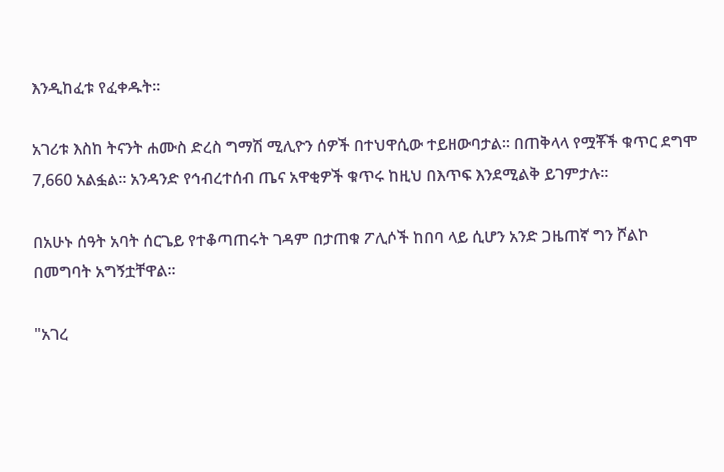እንዲከፈቱ የፈቀዱት።

አገሪቱ እስከ ትናንት ሐሙስ ድረስ ግማሽ ሚሊዮን ሰዎች በተህዋሲው ተይዘውባታል። በጠቅላላ የሟቾች ቁጥር ደግሞ 7,660 አልፏል። አንዳንድ የኅብረተሰብ ጤና አዋቂዎች ቁጥሩ ከዚህ በእጥፍ እንደሚልቅ ይገምታሉ።

በአሁኑ ሰዓት አባት ሰርጌይ የተቆጣጠሩት ገዳም በታጠቁ ፖሊሶች ከበባ ላይ ሲሆን አንድ ጋዜጠኛ ግን ሾልኮ በመግባት አግኝቷቸዋል።

"አገረ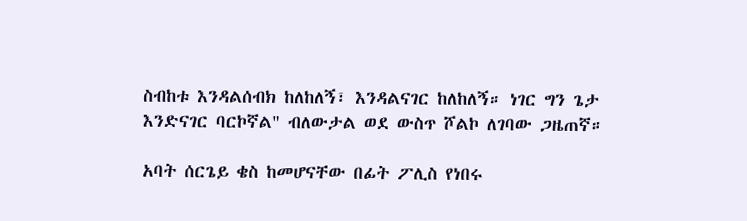ስብከቱ እንዳልሰብክ ከለከለኝ፣ እንዳልናገር ከለከለኝ። ነገር ግን ጌታ እንድናገር ባርኮኛል" ብለውታል ወደ ውስጥ ሾልኮ ለገባው ጋዜጠኛ።

አባት ሰርጌይ ቄስ ከመሆናቸው በፊት ፖሊስ የነበሩ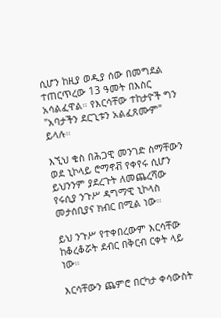ሲሆን ከዚያ ወዲያ ሰው በመግደል ተጠርጥረው 13 ዓመት በእስር አሳልፈዋል። የእርሳቸው ተከታዮች ግን "አባታችን ደርጊቱን አልፈጸሙም" ይላሉ።

እኚህ ቄስ በሕጋዊ መንገድ ስማቸውን ወደ ኒኮላይ ሮማኖቭ የቀየሩ ሲሆን ይህንንም ያደረጉት ለመጨረሻው የሩሲያ ንጉሥ ዳግማዊ ኒኮላስ መታሰቢያና ክብር በሚል ነው።

ይህ ንጉሥ የተቀበረውም እርሳቸው ከቆረቆሯት ደብር በቅርብ ርቀት ላይ ነው።

እርሳቸውን ጨምሮ በርካታ ቀሳውስት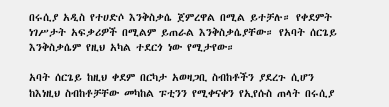በሩሲያ አዲስ የተሀድሶ እንቅስቃሴ ጀምረዋል በሚል ይተቻሉ። የቀደምት ነገሥታት አፍቃሪዎች በሚልም ይጠራል እንቅስቃሴያቸው። የአባት ሰርጌይ እንቅስቃሴም የዚህ አካል ተደርጎ ነው የሚታየው።

አባት ሰርጌይ ከዚህ ቀደም በርካታ አወዛጋቢ ስብከቶችን ያደረጉ ሲሆን ከእነዚህ ስብከቶቻቸው መካከል ፑቲንን የሚቀናቀን የኢየሱስ ጠላት በሩሲያ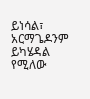ይነሳል፣ አርማጌዶንም ይካሄዳል የሚለው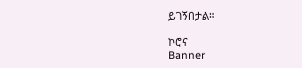ይገኝበታል።

ኮሮና
Banner